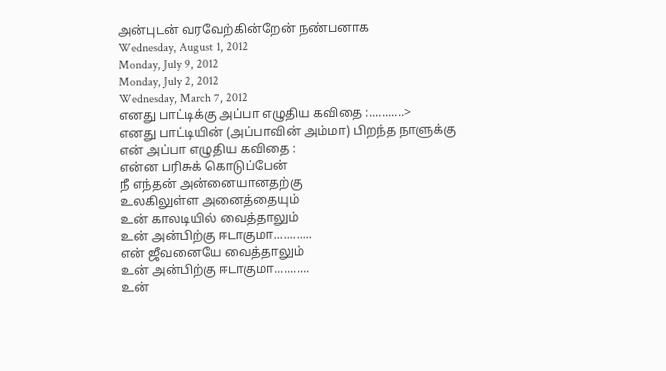அன்புடன் வரவேற்கின்றேன் நண்பனாக
Wednesday, August 1, 2012
Monday, July 9, 2012
Monday, July 2, 2012
Wednesday, March 7, 2012
எனது பாட்டிக்கு அப்பா எழுதிய கவிதை :...........>
எனது பாட்டியின் (அப்பாவின் அம்மா) பிறந்த நாளுக்கு என் அப்பா எழுதிய கவிதை :
என்ன பரிசுக் கொடுப்பேன்
நீ எந்தன் அன்னையானதற்கு
உலகிலுள்ள அனைத்தையும்
உன் காலடியில் வைத்தாலும்
உன் அன்பிற்கு ஈடாகுமா............
என் ஜீவனையே வைத்தாலும்
உன் அன்பிற்கு ஈடாகுமா...........
உன்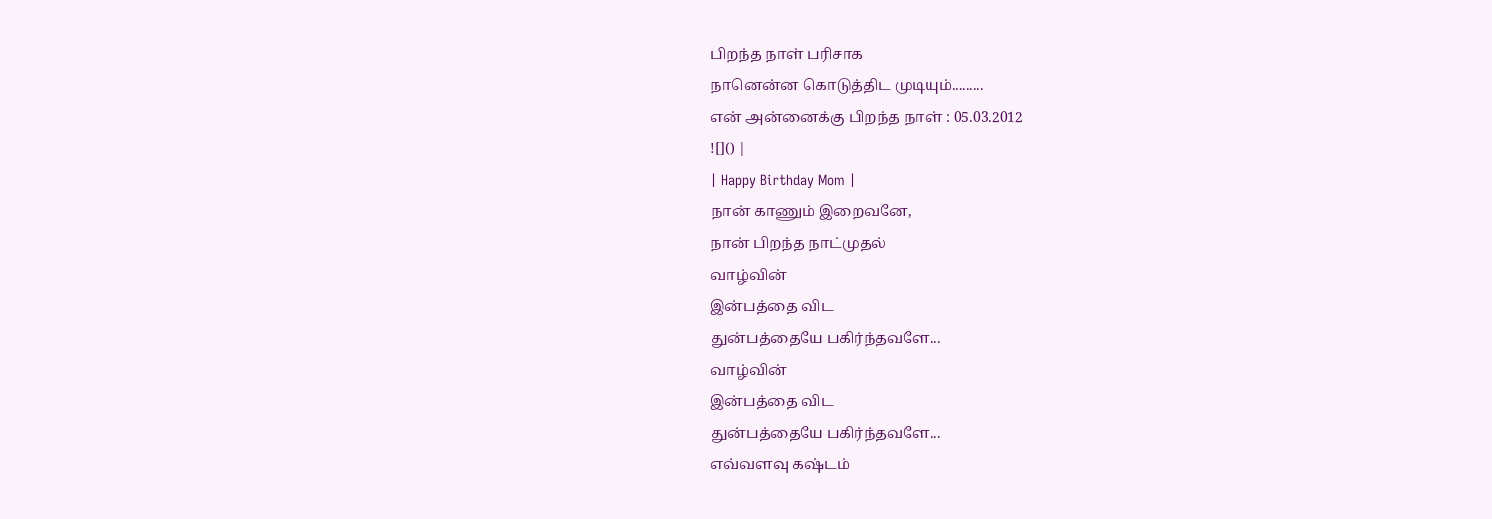பிறந்த நாள் பரிசாக
நானென்ன கொடுத்திட முடியும்.........
என் அன்னைக்கு பிறந்த நாள் : 05.03.2012
![]() |
| Happy Birthday Mom |
நான் காணும் இறைவனே,
நான் பிறந்த நாட்முதல்
வாழ்வின்
இன்பத்தை விட
துன்பத்தையே பகிர்ந்தவளே...
வாழ்வின்
இன்பத்தை விட
துன்பத்தையே பகிர்ந்தவளே...
எவ்வளவு கஷ்டம்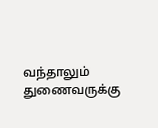வந்தாலும்
துணைவருக்கு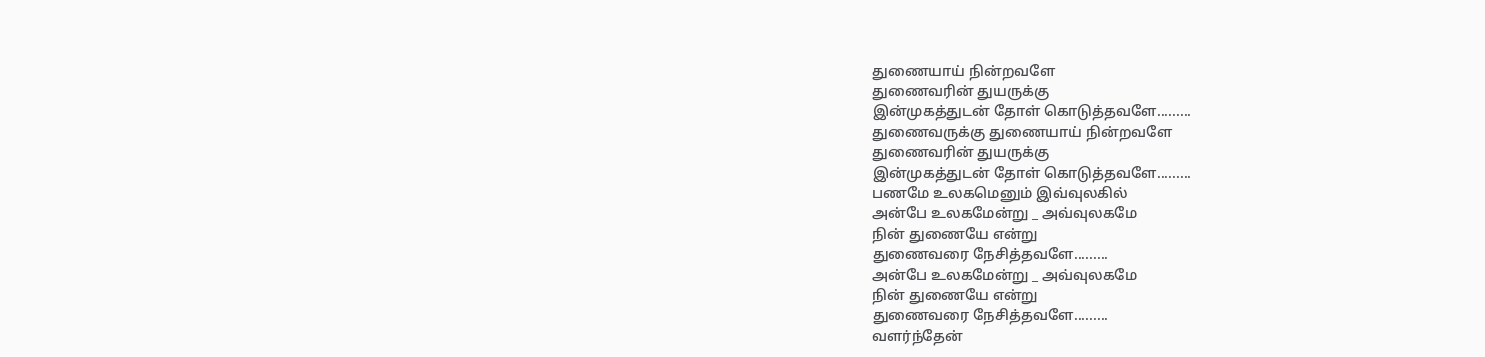துணையாய் நின்றவளே
துணைவரின் துயருக்கு
இன்முகத்துடன் தோள் கொடுத்தவளே.........
துணைவருக்கு துணையாய் நின்றவளே
துணைவரின் துயருக்கு
இன்முகத்துடன் தோள் கொடுத்தவளே.........
பணமே உலகமெனும் இவ்வுலகில்
அன்பே உலகமேன்று _ அவ்வுலகமே
நின் துணையே என்று
துணைவரை நேசித்தவளே.........
அன்பே உலகமேன்று _ அவ்வுலகமே
நின் துணையே என்று
துணைவரை நேசித்தவளே.........
வளர்ந்தேன்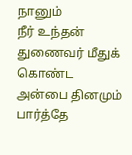நானும்
நீர் உந்தன்
துணைவர் மீதுக் கொண்ட
அன்பை தினமும் பார்த்தே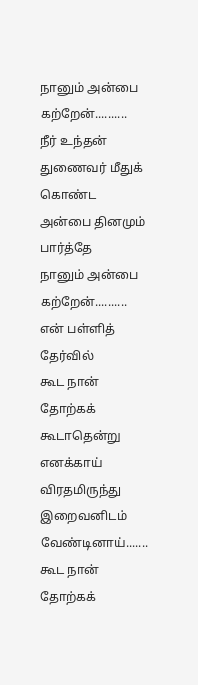நானும் அன்பை கற்றேன்..........
நீர் உந்தன்
துணைவர் மீதுக் கொண்ட
அன்பை தினமும் பார்த்தே
நானும் அன்பை கற்றேன்..........
என் பள்ளித் தேர்வில்
கூட நான்
தோற்கக் கூடாதென்று
எனக்காய் விரதமிருந்து
இறைவனிடம் வேண்டினாய்.......
கூட நான்
தோற்கக்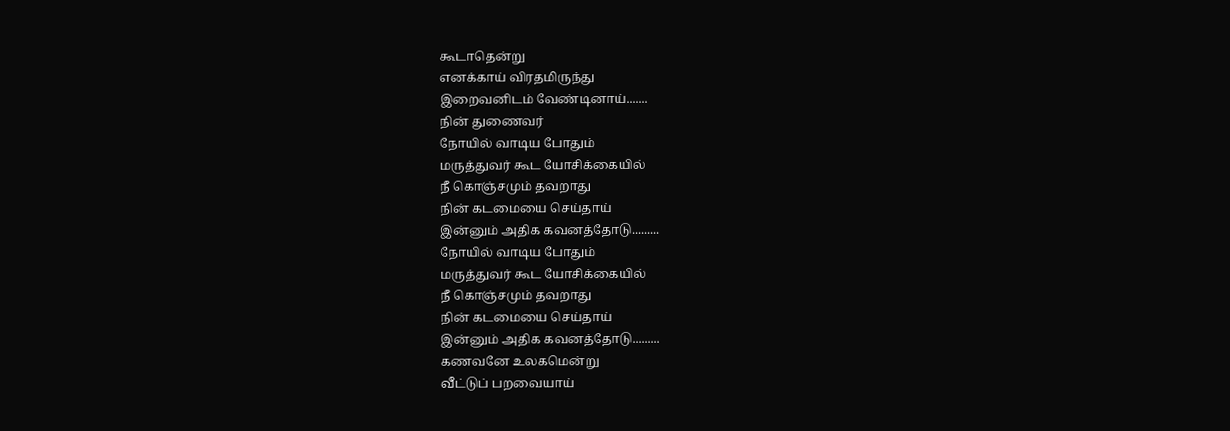கூடாதென்று
எனக்காய் விரதமிருந்து
இறைவனிடம் வேண்டினாய்.......
நின் துணைவர்
நோயில் வாடிய போதும்
மருத்துவர் கூட யோசிக்கையில்
நீ கொஞ்சமும் தவறாது
நின் கடமையை செய்தாய்
இன்னும் அதிக கவனத்தோடு.........
நோயில் வாடிய போதும்
மருத்துவர் கூட யோசிக்கையில்
நீ கொஞ்சமும் தவறாது
நின் கடமையை செய்தாய்
இன்னும் அதிக கவனத்தோடு.........
கணவனே உலகமென்று
வீட்டுப் பறவையாய்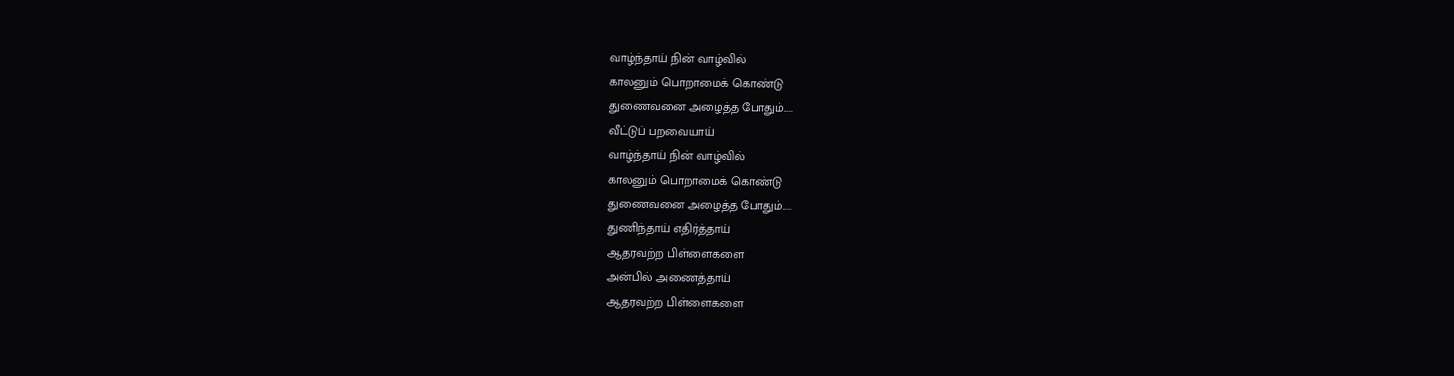வாழ்ந்தாய் நின் வாழ்வில்
காலனும் பொறாமைக் கொண்டு
துணைவனை அழைத்த போதும்.....
வீட்டுப் பறவையாய்
வாழ்ந்தாய் நின் வாழ்வில்
காலனும் பொறாமைக் கொண்டு
துணைவனை அழைத்த போதும்.....
துணிந்தாய் எதிர்த்தாய்
ஆதரவற்ற பிள்ளைகளை
அன்பில் அணைத்தாய்
ஆதரவற்ற பிள்ளைகளை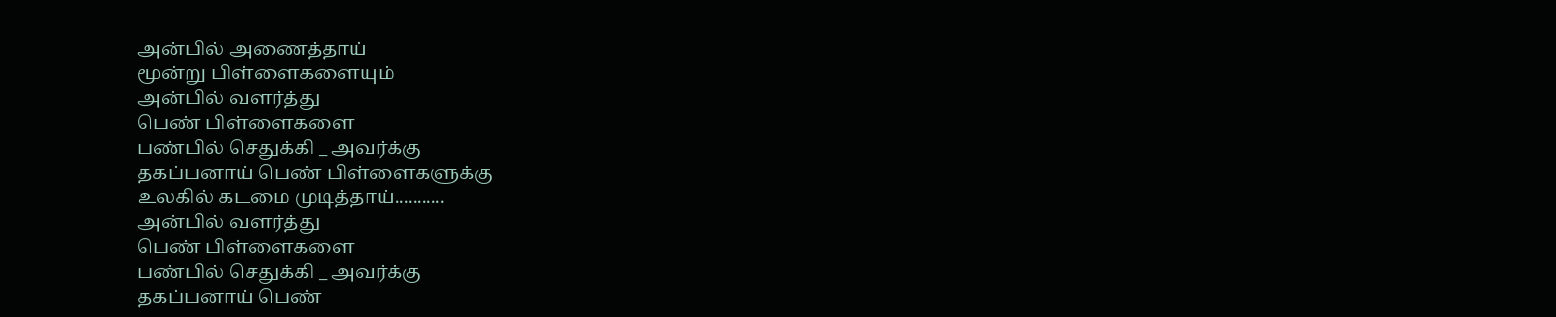அன்பில் அணைத்தாய்
மூன்று பிள்ளைகளையும்
அன்பில் வளர்த்து
பெண் பிள்ளைகளை
பண்பில் செதுக்கி _ அவர்க்கு
தகப்பனாய் பெண் பிள்ளைகளுக்கு
உலகில் கடமை முடித்தாய்...........
அன்பில் வளர்த்து
பெண் பிள்ளைகளை
பண்பில் செதுக்கி _ அவர்க்கு
தகப்பனாய் பெண்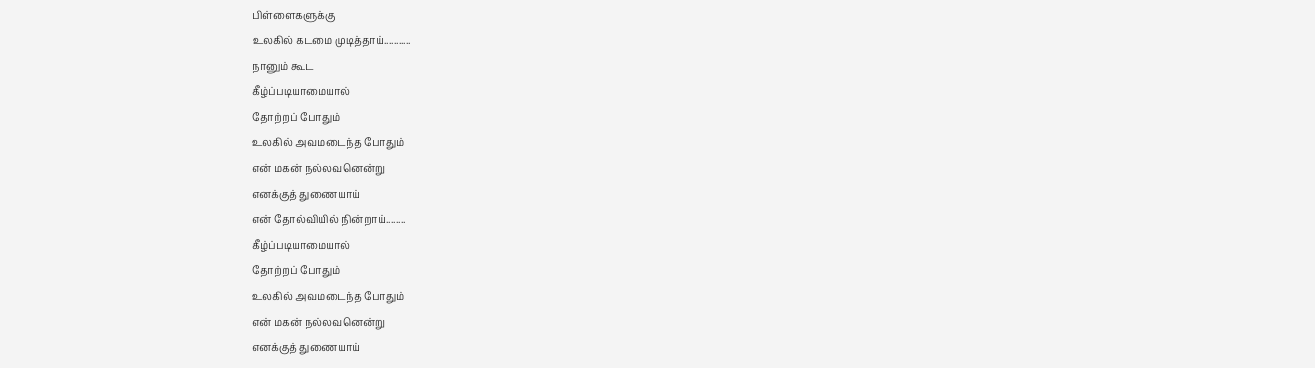பிள்ளைகளுக்கு
உலகில் கடமை முடித்தாய்...........
நானும் கூட
கீழ்ப்படியாமையால்
தோற்றப் போதும்
உலகில் அவமடைந்த போதும்
என் மகன் நல்லவனென்று
எனக்குத் துணையாய்
என் தோல்வியில் நின்றாய்........
கீழ்ப்படியாமையால்
தோற்றப் போதும்
உலகில் அவமடைந்த போதும்
என் மகன் நல்லவனென்று
எனக்குத் துணையாய்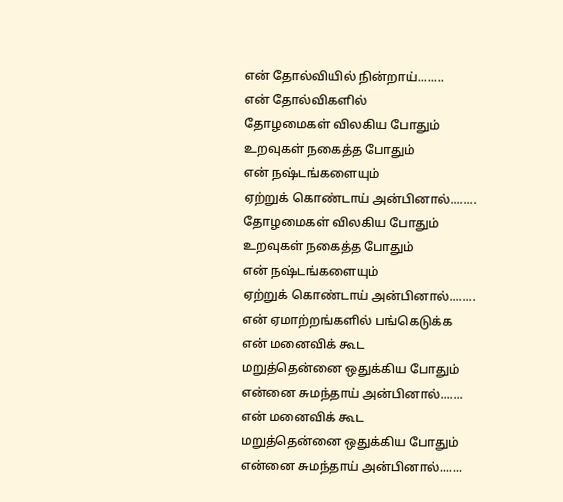என் தோல்வியில் நின்றாய்........
என் தோல்விகளில்
தோழமைகள் விலகிய போதும்
உறவுகள் நகைத்த போதும்
என் நஷ்டங்களையும்
ஏற்றுக் கொண்டாய் அன்பினால்........
தோழமைகள் விலகிய போதும்
உறவுகள் நகைத்த போதும்
என் நஷ்டங்களையும்
ஏற்றுக் கொண்டாய் அன்பினால்........
என் ஏமாற்றங்களில் பங்கெடுக்க
என் மனைவிக் கூட
மறுத்தென்னை ஒதுக்கிய போதும்
என்னை சுமந்தாய் அன்பினால்.......
என் மனைவிக் கூட
மறுத்தென்னை ஒதுக்கிய போதும்
என்னை சுமந்தாய் அன்பினால்.......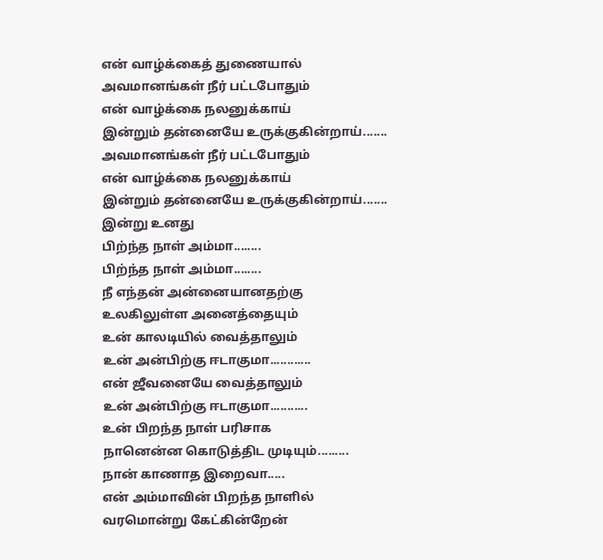என் வாழ்க்கைத் துணையால்
அவமானங்கள் நீர் பட்டபோதும்
என் வாழ்க்கை நலனுக்காய்
இன்றும் தன்னையே உருக்குகின்றாய்.......
அவமானங்கள் நீர் பட்டபோதும்
என் வாழ்க்கை நலனுக்காய்
இன்றும் தன்னையே உருக்குகின்றாய்.......
இன்று உனது
பிற்ந்த நாள் அம்மா........
பிற்ந்த நாள் அம்மா........
நீ எந்தன் அன்னையானதற்கு
உலகிலுள்ள அனைத்தையும்
உன் காலடியில் வைத்தாலும்
உன் அன்பிற்கு ஈடாகுமா............
என் ஜீவனையே வைத்தாலும்
உன் அன்பிற்கு ஈடாகுமா...........
உன் பிறந்த நாள் பரிசாக
நானென்ன கொடுத்திட முடியும்.........
நான் காணாத இறைவா.....
என் அம்மாவின் பிறந்த நாளில்
வரமொன்று கேட்கின்றேன்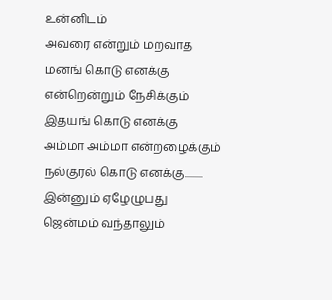உன்னிடம்
அவரை என்றும் மறவாத
மனங் கொடு எனக்கு
என்றென்றும் நேசிக்கும்
இதயங் கொடு எனக்கு
அம்மா அம்மா என்றழைக்கும்
நல்குரல் கொடு எனக்கு.........
இன்னும் ஏழேழுபது
ஜென்மம் வந்தாலும்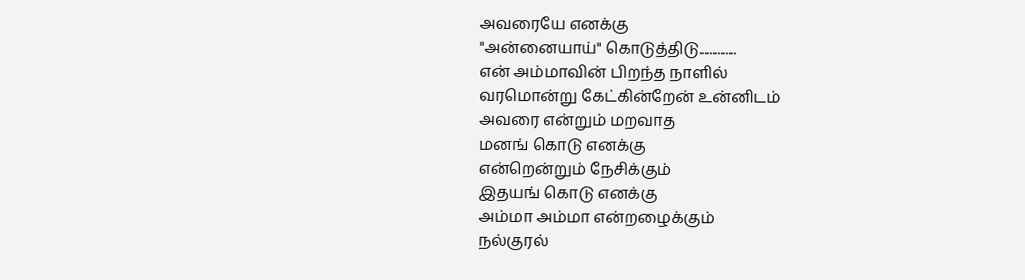அவரையே எனக்கு
"அன்னையாய்" கொடுத்திடு..............
என் அம்மாவின் பிறந்த நாளில்
வரமொன்று கேட்கின்றேன் உன்னிடம்
அவரை என்றும் மறவாத
மனங் கொடு எனக்கு
என்றென்றும் நேசிக்கும்
இதயங் கொடு எனக்கு
அம்மா அம்மா என்றழைக்கும்
நல்குரல்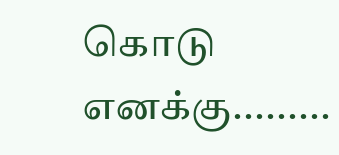கொடு எனக்கு.........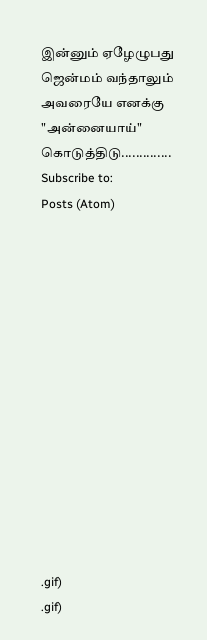இன்னும் ஏழேழுபது
ஜென்மம் வந்தாலும்
அவரையே எனக்கு
"அன்னையாய்" கொடுத்திடு..............
Subscribe to:
Posts (Atom)














.gif)
.gif)